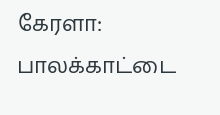கேரளா: பாலக்காட்டை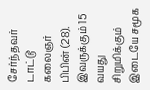சேர்ந்தவர் டாட்டூ கலைஞர் பிபின் (28). இவருக்கும் 15 வயது சிறுமிக்கும் இடையே சமூக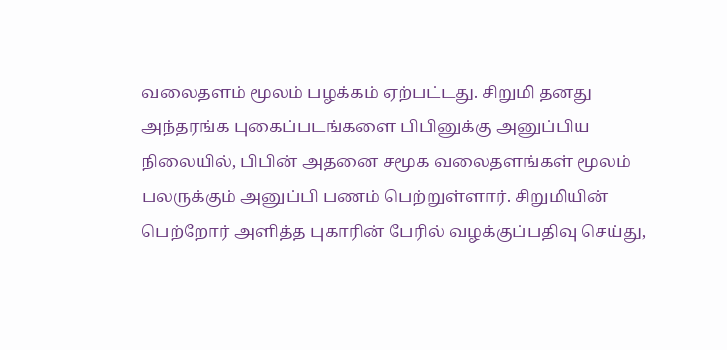வலைதளம் மூலம் பழக்கம் ஏற்பட்டது. சிறுமி தனது அந்தரங்க புகைப்படங்களை பிபினுக்கு அனுப்பிய நிலையில், பிபின் அதனை சமூக வலைதளங்கள் மூலம் பலருக்கும் அனுப்பி பணம் பெற்றுள்ளார். சிறுமியின் பெற்றோர் அளித்த புகாரின் பேரில் வழக்குப்பதிவு செய்து,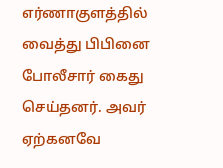எர்ணாகுளத்தில் வைத்து பிபினை போலீசார் கைது செய்தனர். அவர் ஏற்கனவே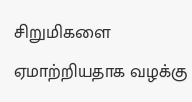சிறுமிகளை ஏமாற்றியதாக வழக்கு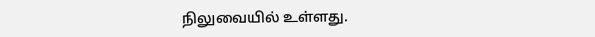நிலுவையில் உள்ளது.